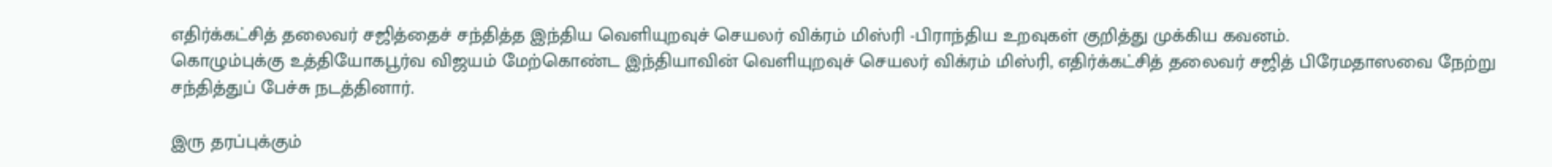எதிர்க்கட்சித் தலைவர் சஜித்தைச் சந்தித்த இந்திய வெளியுறவுச் செயலர் விக்ரம் மிஸ்ரி -பிராந்திய உறவுகள் குறித்து முக்கிய கவனம்.
கொழும்புக்கு உத்தியோகபூர்வ விஜயம் மேற்கொண்ட இந்தியாவின் வெளியுறவுச் செயலர் விக்ரம் மிஸ்ரி, எதிர்க்கட்சித் தலைவர் சஜித் பிரேமதாஸவை நேற்று சந்தித்துப் பேச்சு நடத்தினார்.

இரு தரப்புக்கும்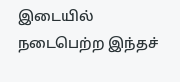இடையில் நடைபெற்ற இந்தச்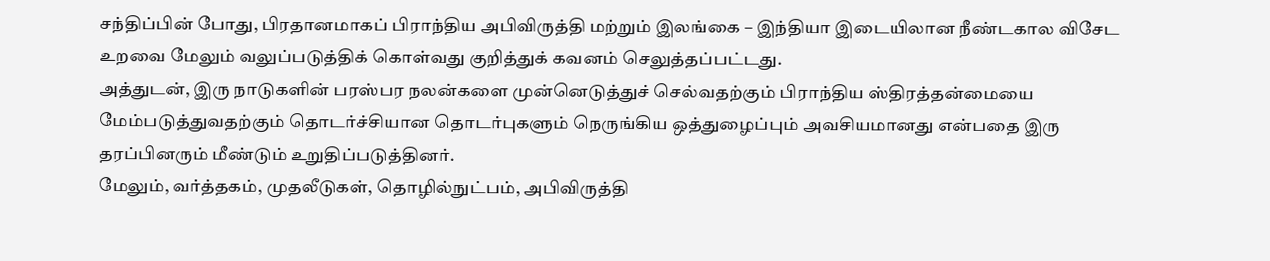சந்திப்பின் போது, பிரதானமாகப் பிராந்திய அபிவிருத்தி மற்றும் இலங்கை – இந்தியா இடையிலான நீண்டகால விசேட உறவை மேலும் வலுப்படுத்திக் கொள்வது குறித்துக் கவனம் செலுத்தப்பட்டது.
அத்துடன், இரு நாடுகளின் பரஸ்பர நலன்களை முன்னெடுத்துச் செல்வதற்கும் பிராந்திய ஸ்திரத்தன்மையை மேம்படுத்துவதற்கும் தொடர்ச்சியான தொடர்புகளும் நெருங்கிய ஒத்துழைப்பும் அவசியமானது என்பதை இரு தரப்பினரும் மீண்டும் உறுதிப்படுத்தினர்.
மேலும், வர்த்தகம், முதலீடுகள், தொழில்நுட்பம், அபிவிருத்தி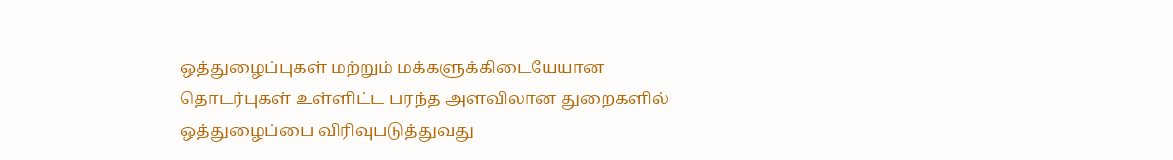ஒத்துழைப்புகள் மற்றும் மக்களுக்கிடையேயான தொடர்புகள் உள்ளிட்ட பரந்த அளவிலான துறைகளில் ஒத்துழைப்பை விரிவுபடுத்துவது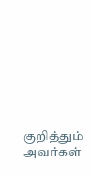குறித்தும் அவர்கள்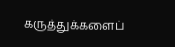கருத்துக்களைப்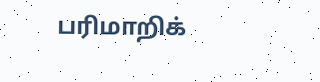பரிமாறிக்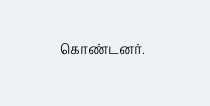கொண்டனர்.